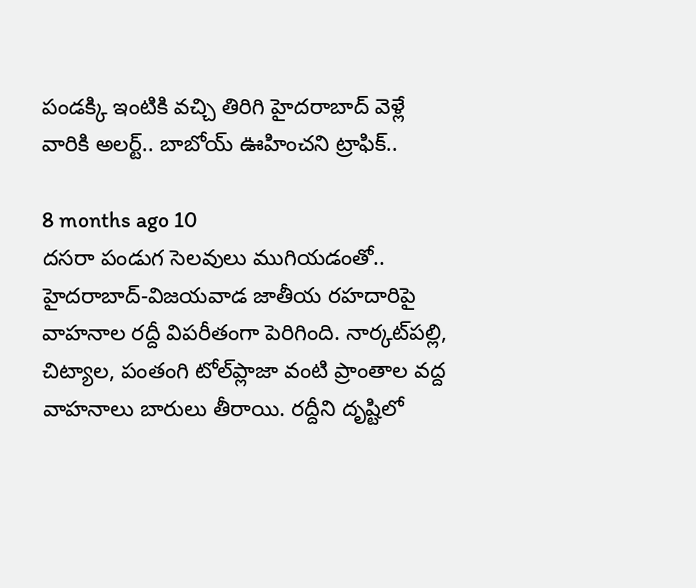పండక్కి ఇంటికి వచ్చి తిరిగి హైదరాబాద్ వెళ్లే వారికి అలర్ట్.. బాబోయ్ ఊహించని ట్రాఫిక్..

8 months ago 10
దసరా పండుగ సెలవులు ముగియడంతో.. హైదరాబాద్‌-విజయవాడ జాతీయ రహదారిపై వాహనాల రద్దీ విపరీతంగా పెరిగింది. నార్కట్‌పల్లి, చిట్యాల, పంతంగి టోల్‌ప్లాజా వంటి ప్రాంతాల వద్ద వాహనాలు బారులు తీరాయి. రద్దీని దృష్టిలో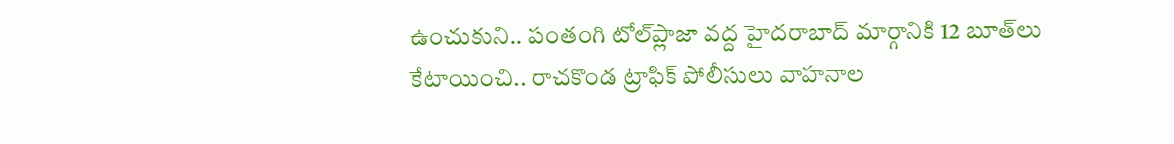ఉంచుకుని.. పంతంగి టోల్‌ప్లాజా వద్ద హైదరాబాద్ మార్గానికి 12 బూత్‌లు కేటాయించి.. రాచకొండ ట్రాఫిక్ పోలీసులు వాహనాల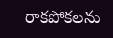రాకపోకలను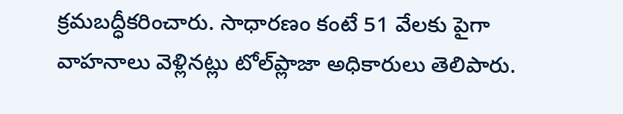క్రమబద్ధీకరించారు. సాధారణం కంటే 51 వేలకు పైగా వాహనాలు వెళ్లినట్లు టోల్‌ప్లాజా అధికారులు తెలిపారు.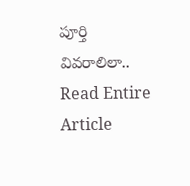పూర్తి వివరాలిలా..
Read Entire Article